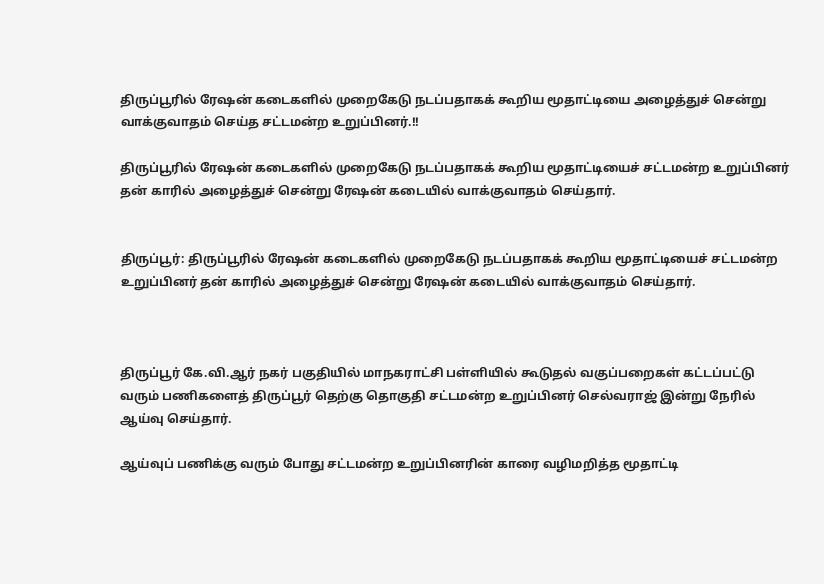திருப்பூரில் ரேஷன் கடைகளில் முறைகேடு நடப்பதாகக் கூறிய மூதாட்டியை அழைத்துச் சென்று வாக்குவாதம் செய்த சட்டமன்ற உறுப்பினர்.!!

திருப்பூரில் ரேஷன் கடைகளில் முறைகேடு நடப்பதாகக் கூறிய மூதாட்டியைச் சட்டமன்ற உறுப்பினர் தன் காரில் அழைத்துச் சென்று ரேஷன் கடையில் வாக்குவாதம் செய்தார்.


திருப்பூர்: திருப்பூரில் ரேஷன் கடைகளில் முறைகேடு நடப்பதாகக் கூறிய மூதாட்டியைச் சட்டமன்ற உறுப்பினர் தன் காரில் அழைத்துச் சென்று ரேஷன் கடையில் வாக்குவாதம் செய்தார்.



திருப்பூர் கே.வி.ஆர் நகர் பகுதியில் மாநகராட்சி பள்ளியில் கூடுதல் வகுப்பறைகள் கட்டப்பட்டு வரும் பணிகளைத் திருப்பூர் தெற்கு தொகுதி சட்டமன்ற உறுப்பினர் செல்வராஜ் இன்று நேரில் ஆய்வு செய்தார்.

ஆய்வுப் பணிக்கு வரும் போது சட்டமன்ற உறுப்பினரின் காரை வழிமறித்த மூதாட்டி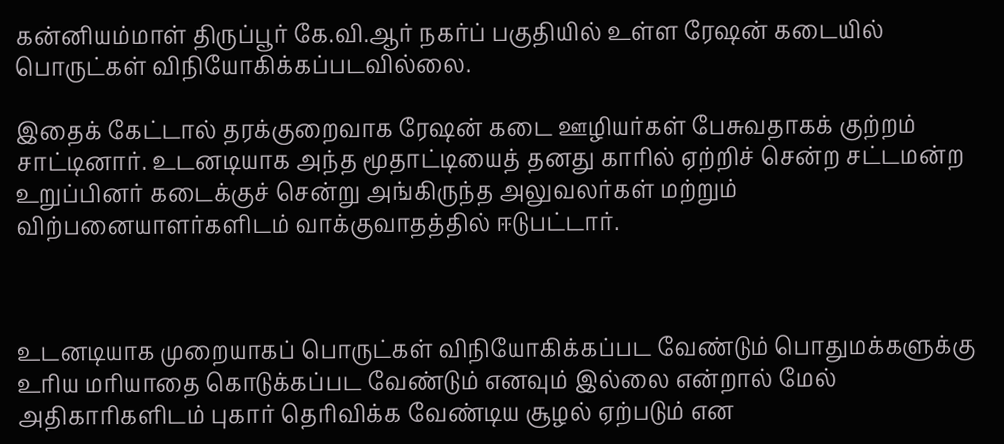கன்னியம்மாள் திருப்பூர் கே.வி.ஆர் நகர்ப் பகுதியில் உள்ள ரேஷன் கடையில் பொருட்கள் விநியோகிக்கப்படவில்லை.

இதைக் கேட்டால் தரக்குறைவாக ரேஷன் கடை ஊழியர்கள் பேசுவதாகக் குற்றம் சாட்டினார். உடனடியாக அந்த மூதாட்டியைத் தனது காரில் ஏற்றிச் சென்ற சட்டமன்ற உறுப்பினர் கடைக்குச் சென்று அங்கிருந்த அலுவலர்கள் மற்றும் விற்பனையாளர்களிடம் வாக்குவாதத்தில் ஈடுபட்டார்.



உடனடியாக முறையாகப் பொருட்கள் விநியோகிக்கப்பட வேண்டும் பொதுமக்களுக்கு உரிய மரியாதை கொடுக்கப்பட வேண்டும் எனவும் இல்லை என்றால் மேல் அதிகாரிகளிடம் புகார் தெரிவிக்க வேண்டிய சூழல் ஏற்படும் என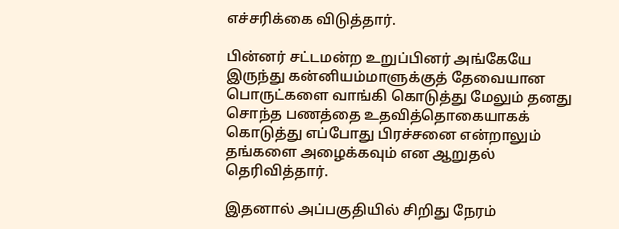எச்சரிக்கை விடுத்தார்.

பின்னர் சட்டமன்ற உறுப்பினர் அங்கேயே இருந்து கன்னியம்மாளுக்குத் தேவையான பொருட்களை வாங்கி கொடுத்து மேலும் தனது சொந்த பணத்தை உதவித்தொகையாகக் கொடுத்து எப்போது பிரச்சனை என்றாலும் தங்களை அழைக்கவும் என ஆறுதல் தெரிவித்தார்.

இதனால் அப்பகுதியில் சிறிது நேரம்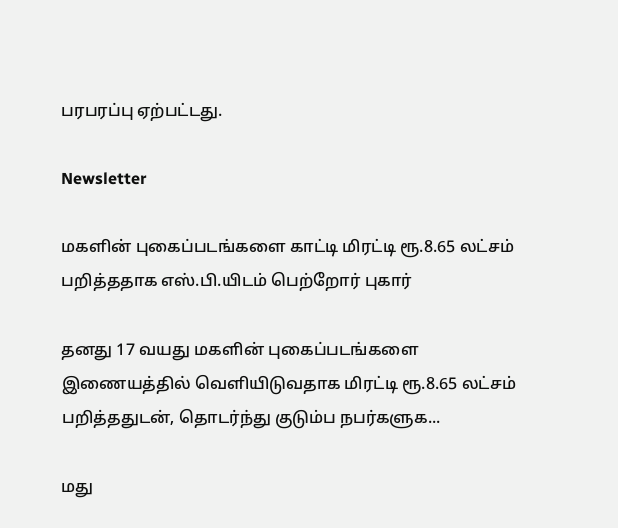பரபரப்பு ஏற்பட்டது.

Newsletter

மகளின் புகைப்படங்களை காட்டி மிரட்டி ரூ.8.65 லட்சம் பறித்ததாக எஸ்.பி.யிடம் பெற்றோர் புகார்

தனது 17 வயது மகளின் புகைப்படங்களை இணையத்தில் வெளியிடுவதாக மிரட்டி ரூ.8.65 லட்சம் பறித்ததுடன், தொடர்ந்து குடும்ப நபர்களுக...

மது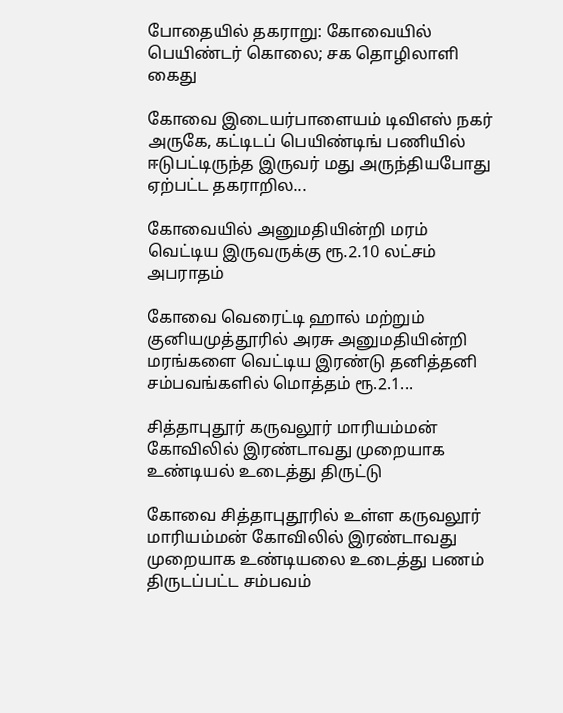போதையில் தகராறு: கோவையில் பெயிண்டர் கொலை; சக தொழிலாளி கைது

கோவை இடையர்பாளையம் டிவிஎஸ் நகர் அருகே, கட்டிடப் பெயிண்டிங் பணியில் ஈடுபட்டிருந்த இருவர் மது அருந்தியபோது ஏற்பட்ட தகராறில...

கோவையில் அனுமதியின்றி மரம் வெட்டிய இருவருக்கு ரூ.2.10 லட்சம் அபராதம்

கோவை வெரைட்டி ஹால் மற்றும் குனியமுத்தூரில் அரசு அனுமதியின்றி மரங்களை வெட்டிய இரண்டு தனித்தனி சம்பவங்களில் மொத்தம் ரூ.2.1...

சித்தாபுதூர் கருவலூர் மாரியம்மன் கோவிலில் இரண்டாவது முறையாக உண்டியல் உடைத்து திருட்டு

கோவை சித்தாபுதூரில் உள்ள கருவலூர் மாரியம்மன் கோவிலில் இரண்டாவது முறையாக உண்டியலை உடைத்து பணம் திருடப்பட்ட சம்பவம்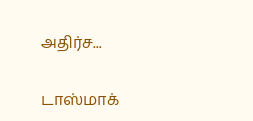அதிர்ச...

டாஸ்மாக்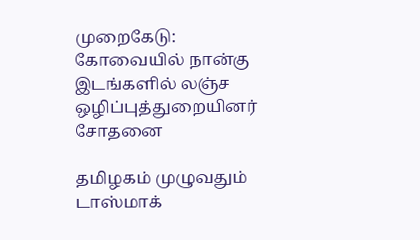முறைகேடு: கோவையில் நான்கு இடங்களில் லஞ்ச ஒழிப்புத்துறையினர் சோதனை

தமிழகம் முழுவதும் டாஸ்மாக்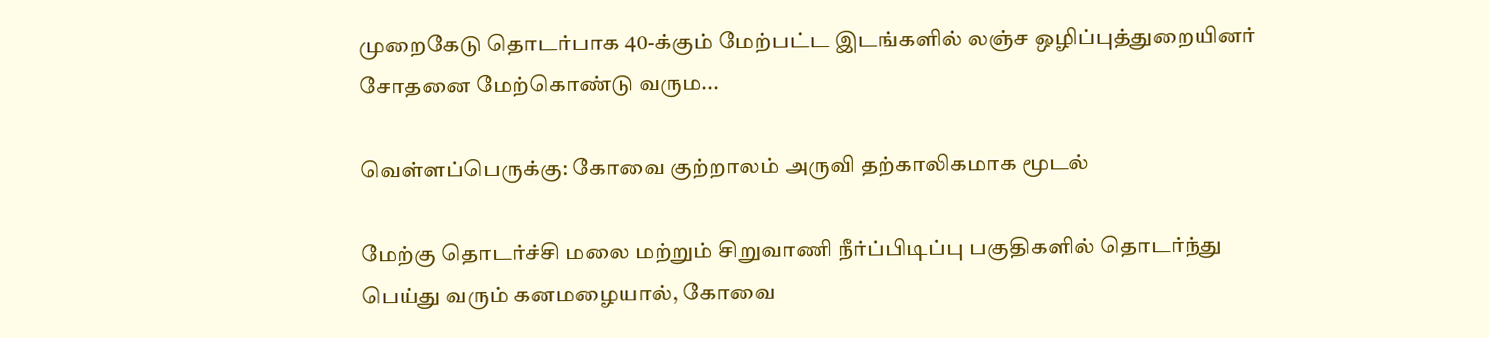முறைகேடு தொடர்பாக 40-க்கும் மேற்பட்ட இடங்களில் லஞ்ச ஒழிப்புத்துறையினர் சோதனை மேற்கொண்டு வரும...

வெள்ளப்பெருக்கு: கோவை குற்றாலம் அருவி தற்காலிகமாக மூடல்

மேற்கு தொடர்ச்சி மலை மற்றும் சிறுவாணி நீர்ப்பிடிப்பு பகுதிகளில் தொடர்ந்து பெய்து வரும் கனமழையால், கோவை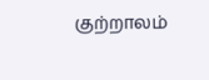குற்றாலம்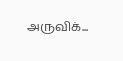அருவிக்...